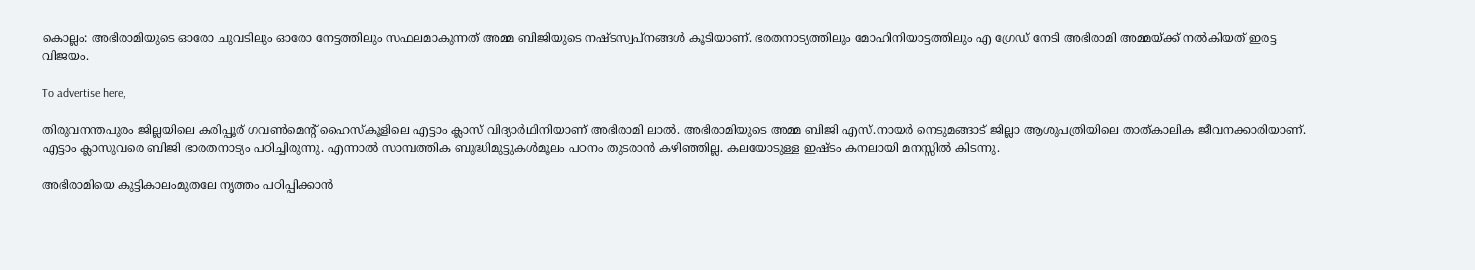കൊല്ലം: അഭിരാമിയുടെ ഓരോ ചുവടിലും ഓരോ നേട്ടത്തിലും സഫലമാകുന്നത് അമ്മ ബിജിയുടെ നഷ്ടസ്വപ്നങ്ങൾ കൂടിയാണ്. ഭരതനാട്യത്തിലും മോഹിനിയാട്ടത്തിലും എ ഗ്രേഡ് നേടി അഭിരാമി അമ്മയ്ക്ക് നൽകിയത് ഇരട്ട വിജയം.

To advertise here,

തിരുവനന്തപുരം ജില്ലയിലെ കരിപ്പൂര്‌ ഗവൺമെന്റ് ഹൈസ്കൂളിലെ എട്ടാം ക്ലാസ് വിദ്യാർഥിനിയാണ് അഭിരാമി ലാൽ. അഭിരാമിയുടെ അമ്മ ബിജി എസ്.നായർ നെടുമങ്ങാട് ജില്ലാ ആശുപത്രിയിലെ താത്‌കാലിക ജീവനക്കാരിയാണ്. എട്ടാം ക്ലാസുവരെ ബിജി ഭാരതനാട്യം പഠിച്ചിരുന്നു. എന്നാൽ സാമ്പത്തിക ബുദ്ധിമുട്ടുകൾമൂലം പഠനം തുടരാൻ കഴിഞ്ഞില്ല. കലയോടുള്ള ഇഷ്ടം കനലായി മനസ്സിൽ കിടന്നു.

അഭിരാമിയെ കുട്ടികാലംമുതലേ നൃത്തം പഠിപ്പിക്കാൻ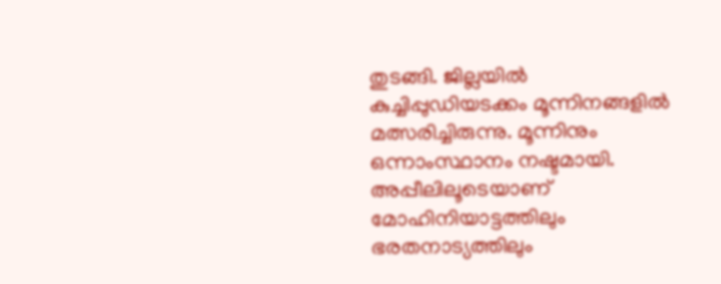തുടങ്ങി. ജില്ലയിൽ കുച്ചിപ്പുഡിയടക്കം മൂന്നിനങ്ങളിൽ മത്സരിച്ചിരുന്നു. മൂന്നിനും ഒന്നാംസ്ഥാനം നഷ്ടമായി. അപ്പീലിലൂടെയാണ് മോഹിനിയാട്ടത്തിലും ഭരതനാട്യത്തിലും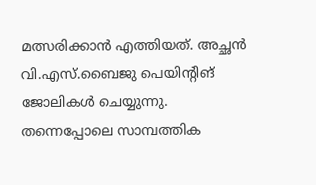മത്സരിക്കാൻ എത്തിയത്. അച്ഛൻ വി.എസ്.ബൈജു പെയിന്റിങ്‌ ജോലികൾ ചെയ്യുന്നു. തന്നെപ്പോലെ സാമ്പത്തിക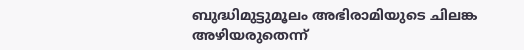ബുദ്ധിമുട്ടുമൂലം അഭിരാമിയുടെ ചിലങ്ക അഴിയരുതെന്ന്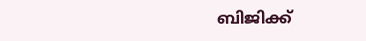ബിജിക്ക്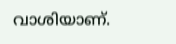വാശിയാണ്.